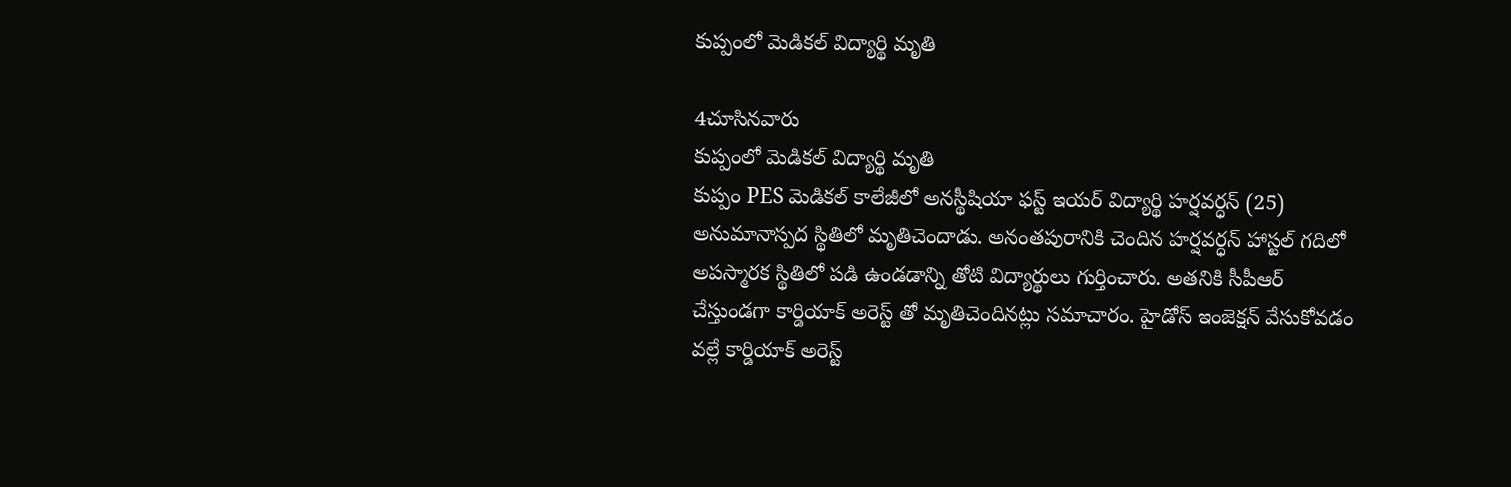కుప్పంలో మెడికల్ విద్యార్థి మృతి

4చూసినవారు
కుప్పంలో మెడికల్ విద్యార్థి మృతి
కుప్పం PES మెడికల్ కాలేజీలో అనస్థీషియా ఫస్ట్ ఇయర్ విద్యార్థి హర్షవర్ధన్ (25) అనుమానాస్పద స్థితిలో మృతిచెందాడు. అనంతపురానికి చెందిన హర్షవర్ధన్ హాస్టల్ గదిలో అపస్మారక స్థితిలో పడి ఉండడాన్ని తోటి విద్యార్థులు గుర్తించారు. అతనికి సీపీఆర్ చేస్తుండగా కార్డియాక్ అరెస్ట్ తో మృతిచెందినట్లు సమాచారం. హైడోస్ ఇంజెక్షన్ వేసుకోవడం వల్లే కార్డియాక్ అరెస్ట్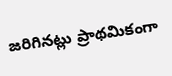జరిగినట్లు ప్రాథమికంగా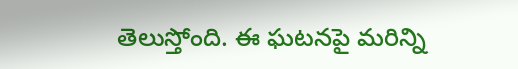తెలుస్తోంది. ఈ ఘటనపై మరిన్ని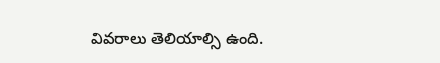వివరాలు తెలియాల్సి ఉంది.